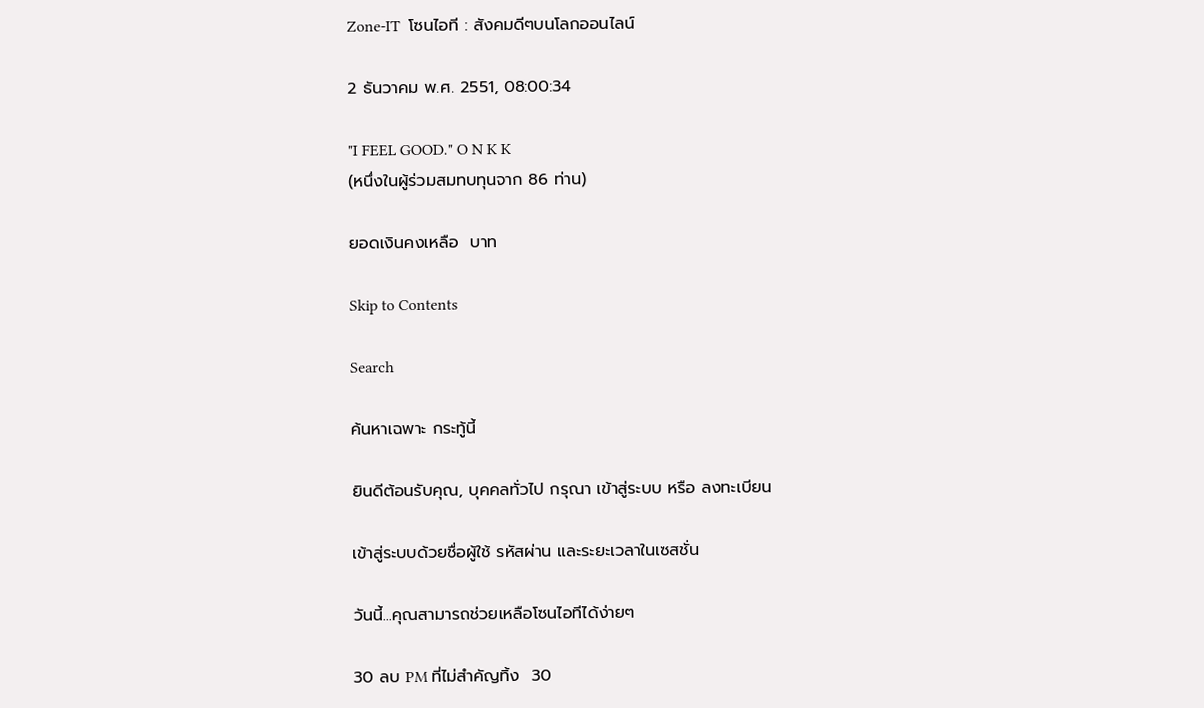Zone-IT  โซนไอที : สังคมดีๆบนโลกออนไลน์

2 ธันวาคม พ.ศ. 2551, 08:00:34

"I FEEL GOOD." O N K K
(หนึ่งในผู้ร่วมสมทบทุนจาก 86 ท่าน)

ยอดเงินคงเหลือ  บาท

Skip to Contents

Search

ค้นหาเฉพาะ กระทู้นี้

ยินดีต้อนรับคุณ, บุคคลทั่วไป กรุณา เข้าสู่ระบบ หรือ ลงทะเบียน

เข้าสู่ระบบด้วยชื่อผู้ใช้ รหัสผ่าน และระยะเวลาในเซสชั่น

วันนี้...คุณสามารถช่วยเหลือโซนไอทีได้ง่ายๆ

30 ลบ PM ที่ไม่สำคัญทิ้ง  30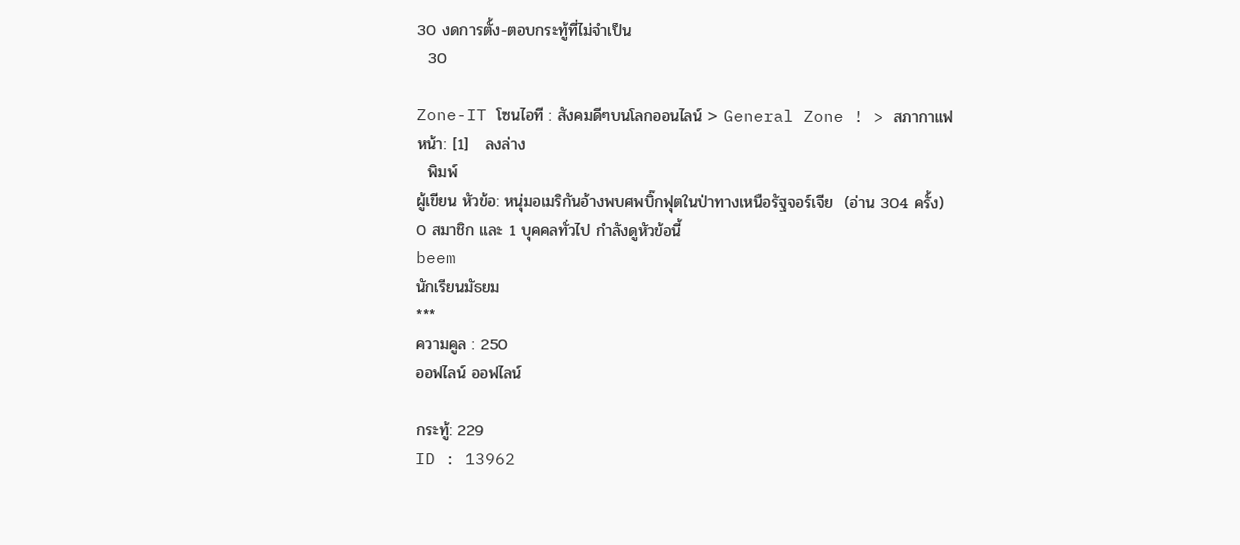30 งดการตั้ง-ตอบกระทู้ที่ไม่จำเป็น
  30

Zone-IT โซนไอที : สังคมดีๆบนโลกออนไลน์ > General Zone ! > สภากาแฟ
หน้า: [1]   ลงล่าง
  พิมพ์
ผู้เขียน หัวข้อ: หนุ่มอเมริกันอ้างพบศพบิ๊กฟุตในป่าทางเหนือรัฐจอร์เจีย  (อ่าน 304 ครั้ง)
0 สมาชิก และ 1 บุคคลทั่วไป กำลังดูหัวข้อนี้
beem
นักเรียนมัธยม
***
ความคูล : 250
ออฟไลน์ ออฟไลน์

กระทู้: 229
ID : 13962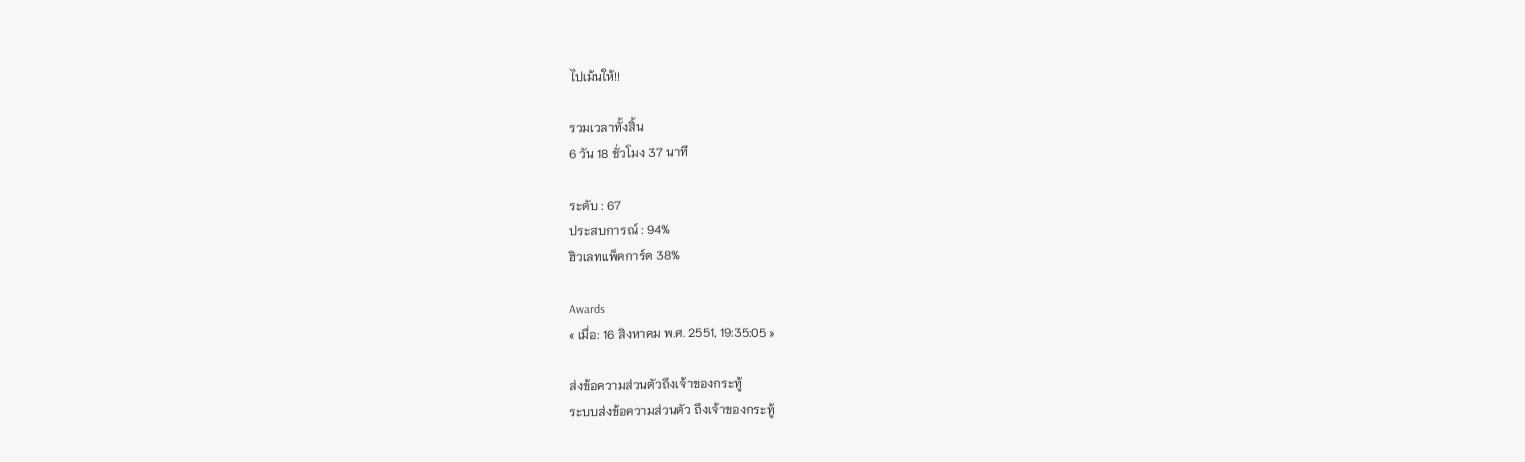ไปเม้นให้!!

รวมเวลาทั้งสิ้น
6 วัน 18 ชั่วโมง 37 นาที

ระดับ : 67
ประสบการณ์ : 94%
ฮิวเลทแพ็คการ์ด 38%

Awards
« เมื่อ: 16 สิงหาคม พ.ศ. 2551, 19:35:05 »

ส่งข้อความส่วนตัวถึงเจ้าของกระทู้
ระบบส่งข้อความส่วนตัว ถึงเจ้าของกระทู้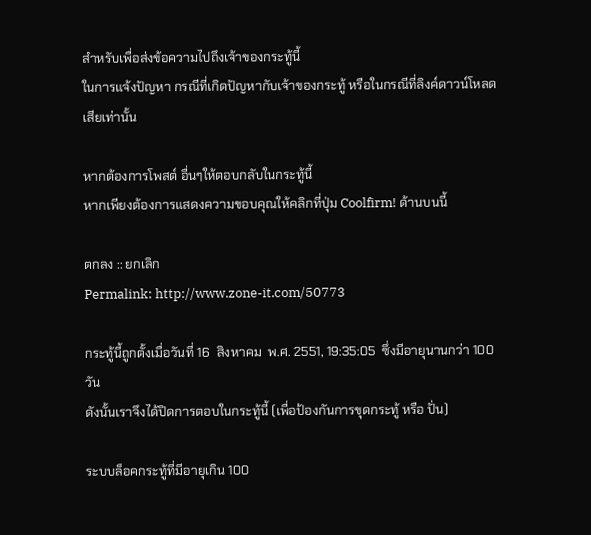สำหรับเพื่อส่งข้อความไปถึงเจ้าของกระทู้นี้
ในการแจ้งปัญหา กรณีที่เกิดปัญหากับเจ้าของกระทู้ หรือในกรณีที่ลิงค์ดาวน์โหลดเสียเท่านั้น

หากต้องการโพสต์ อื่นๆให้ตอบกลับในกระทู้นี้
หากเพียงต้องการแสดงความขอบคุณให้คลิกที่ปุ่ม Coolfirm! ด้านบนนี้

ตกลง :: ยกเลิก
Permalink: http://www.zone-it.com/50773

กระทู้นี้ถูกตั้งเมื่อวันที่ 16  สิงหาคม  พ.ศ. 2551, 19:35:05  ซึ่งมีอายุนานกว่า 100 วัน
ดังนั้นเราจึงได้ปิดการตอบในกระทู้นี้ (เพื่อป้องกันการขุดกระทู้ หรือ ปั่น)

ระบบล็อคกระทู้ที่มีอายุเกิน 100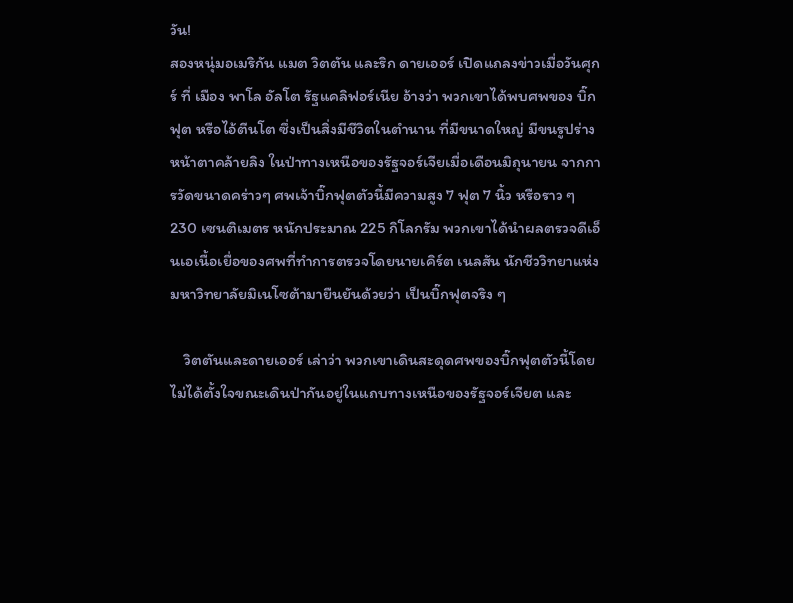วัน!
สองหนุ่มอเมริกัน แมต วิตตัน และริก ดายเออร์ เปิดแถลงข่าวเมื่อวันศุกร์ ที่ เมือง พาโล อัลโต รัฐแคลิฟอร์เนีย อ้างว่า พวกเขาได้พบศพของ บิ๊ก ฟุต หรือไอ้ตีนโต ซึ่งเป็นสิ่งมีชีวิตในตำนาน ที่มีขนาดใหญ่ มีขนรูปร่างหน้าตาคล้ายลิง ในป่าทางเหนือของรัฐจอร์เจียเมื่อเดือนมิถุนายน จากการวัดขนาดคร่าวๆ ศพเจ้าบิ๊กฟุตตัวนี้มีความสูง 7 ฟุต 7 นิ้ว หรือราว ๆ 230 เซนติเมตร หนักประมาณ 225 กิโลกรัม พวกเขาได้นำผลตรวจดีเอ็นเอเนื้อเยื่อของศพที่ทำการตรวจโดยนายเคิร์ต เนลสัน นักชีววิทยาแห่งมหาวิทยาลัยมิเนโซต้ามายืนยันด้วยว่า เป็นบิ๊กฟุตจริง ๆ

    วิตตันและดายเออร์ เล่าว่า พวกเขาเดินสะดุดศพของบิ๊กฟุตตัวนี้โดยไม่ได้ตั้งใจขณะเดินป่ากันอยู่ในแถบทางเหนือของรัฐจอร์เจียต และ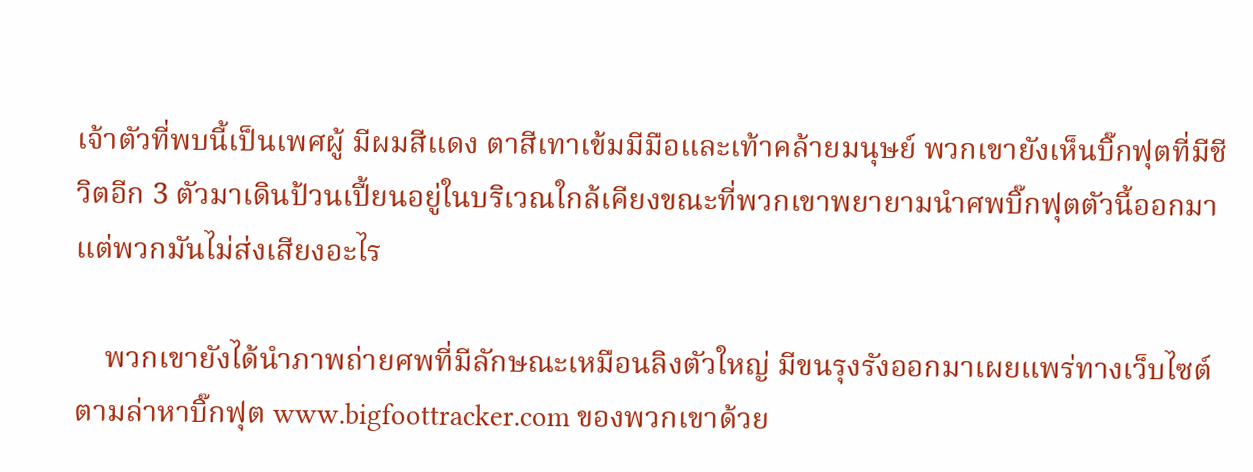เจ้าตัวที่พบนี้เป็นเพศผู้ มีผมสีแดง ตาสีเทาเข้มมีมือและเท้าคล้ายมนุษย์ พวกเขายังเห็นบิ๊กฟุตที่มีชีวิตอีก 3 ตัวมาเดินป้วนเปี้ยนอยู่ในบริเวณใกล้เคียงขณะที่พวกเขาพยายามนำศพบิ๊กฟุตตัวนี้ออกมา แต่พวกมันไม่ส่งเสียงอะไร

    พวกเขายังได้นำภาพถ่ายศพที่มีลักษณะเหมือนลิงตัวใหญ่ มีขนรุงรังออกมาเผยแพร่ทางเว็บไซต์ตามล่าหาบิ๊กฟุต www.bigfoottracker.com ของพวกเขาด้วย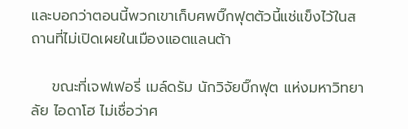และบอกว่าตอนนี้พวกเขาเก็บศพบิ๊กฟุตตัวนี้แช่แข็งไว้ในสถานที่ไม่เปิดเผยในเมืองแอตแลนต้า

    ขณะที่เจฟเฟอรี่ เมล์ดรัม นักวิจัยบิ๊กฟุต แห่งมหาวิทยาลัย ไอดาโฮ ไม่เชื่อว่าศ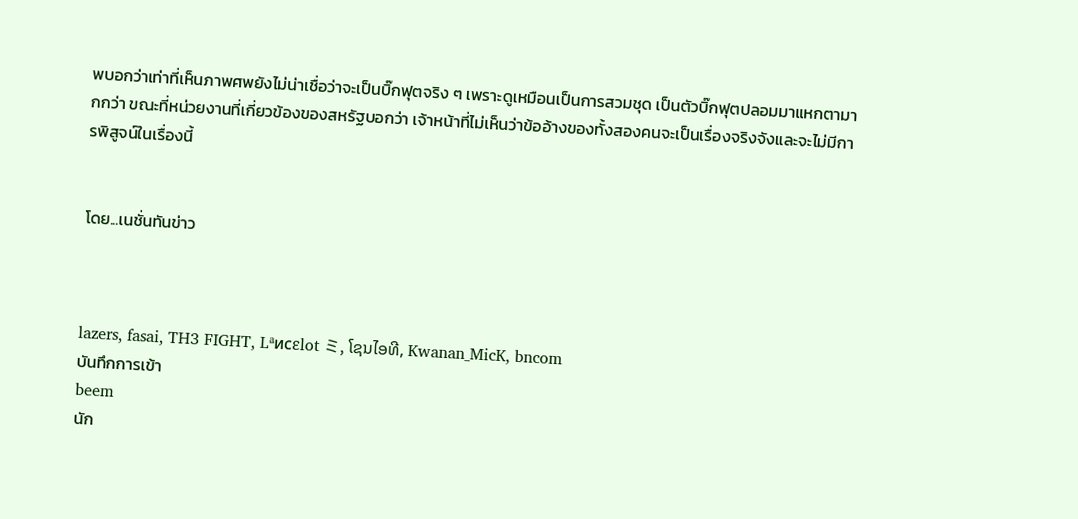พบอกว่าเท่าที่เห็นภาพศพยังไม่น่าเชื่อว่าจะเป็นบิ๊กฟุตจริง ๆ เพราะดูเหมือนเป็นการสวมชุด เป็นตัวบิ๊กฟุตปลอมมาแหกตามากกว่า ขณะที่หน่วยงานที่เกี่ยวข้องของสหรัฐบอกว่า เจ้าหน้าที่ไม่เห็นว่าข้ออ้างของทั้งสองคนจะเป็นเรื่องจริงจังและจะไม่มีการพิสูจน์ในเรื่องนี้


โดย...เนชั่นทันข่าว



lazers, fasai, TH3 FIGHT, Lªиcεlot ミ, ໂຊນໄອທີ, Kwanan_MicK, bncom
บันทึกการเข้า
beem
นัก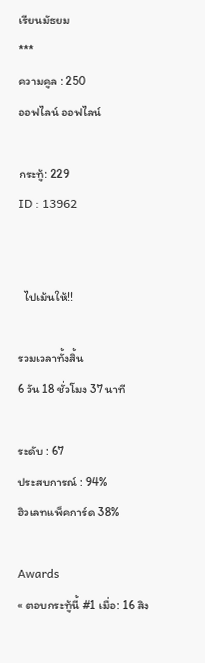เรียนมัธยม
***
ความคูล : 250
ออฟไลน์ ออฟไลน์

กระทู้: 229
ID : 13962


  ไปเม้นให้!!

รวมเวลาทั้งสิ้น
6 วัน 18 ชั่วโมง 37 นาที

ระดับ : 67
ประสบการณ์ : 94%
ฮิวเลทแพ็คการ์ด 38%

Awards
« ตอบกระทู้นี้ #1 เมื่อ: 16 สิง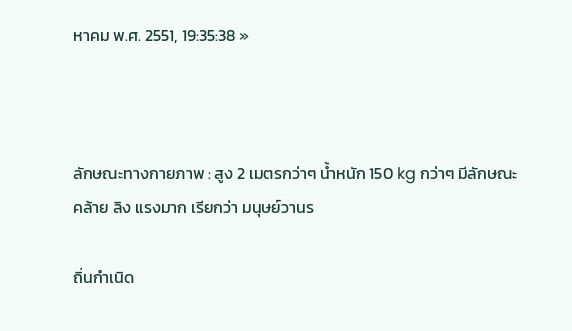หาคม พ.ศ. 2551, 19:35:38 »



ลักษณะทางกายภาพ : สูง 2 เมตรกว่าๆ น้ำหนัก 150 kg กว่าๆ มีลักษณะ คล้าย ลิง แรงมาก เรียกว่า มนุษย์วานร

ถิ่นกำเนิด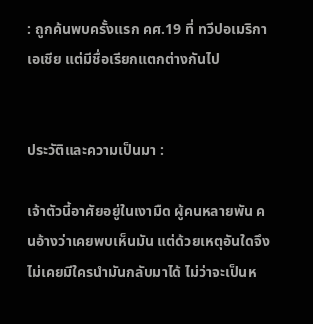: ถูกค้นพบครั้งแรก คศ.19 ที่ ทวีปอเมริกา เอเชีย แต่มีชื่อเรียกแตกต่างกันไป


ประวัติและความเป็นมา :

เจ้าตัวนี้อาศัยอยู่ในเงามืด ผู้คนหลายพัน คนอ้างว่าเคยพบเห็นมัน แต่ด้วยเหตุอันใดจึงไม่เคยมีใครนำมันกลับมาได้ ไม่ว่าจะเป็นห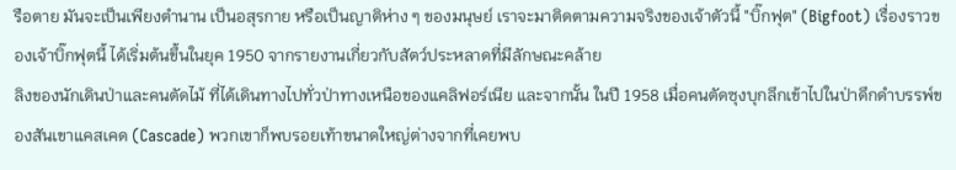รือตาย มันจะเป็นเพียงตำนาน เป็นอสุรกาย หรือเป็นญาติห่าง ๆ ของมนุษย์ เราจะมาติดตามความจริงของเจ้าตัวนี้ "บิ๊กฟุต" (Bigfoot) เรื่องราวของเจ้าบิ๊กฟุตนี้ ได้เริ่มต้นขึ้นในยุค 1950 จากรายงานเกี่ยวกับสัตว์ประหลาดที่มีลักษณะคล้าย
ลิงของนักเดินป่าและคนตัดไม้ ที่ได้เดินทางไปทั่วป่าทางเหนือของแคลิฟอร์เนีย และจากนั้น ในปี 1958 เมื่อคนตัดซุงบุกลึกเข้าไปในป่าดึกดำบรรพ์ของสันเขาแคสเคด (Cascade) พวกเขาก็พบรอยเท้าขนาดใหญ่ต่างจากที่เคยพบ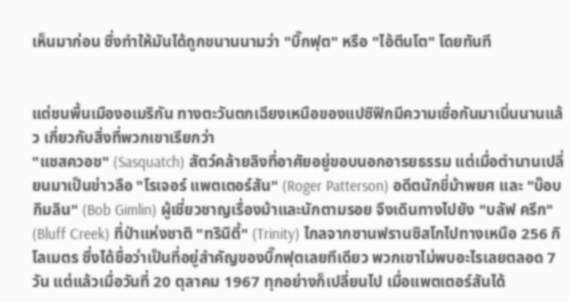เห็นมาก่อน ซึ่งทำให้มันได้ถูกขนานนามว่า "บิ๊กฟุต" หรือ "ไอ้ตีนโต" โดยทันที


แต่ชนพื้นเมืองอเมริกัน ทางตะวันตกเฉียงเหนือของแปซิฟิกมีความเชื่อกันมาเนิ่นนานแล้ว เกี่ยวกับสิ่งที่พวกเขาเรียกว่า
"แซสควอช" (Sasquatch) สัตว์คล้ายลิงที่อาศัยอยู่ขอบนอกอารยธรรม แต่เมื่อตำนานเปลี่ยนมาเป็นข่าวลือ "โรเจอร์ แพตเตอร์สัน" (Roger Patterson) อดีตนักขี่ม้าพยศ และ "บ๊อบ กิมลิน" (Bob Gimlin) ผู้เชี่ยวชาญเรื่องม้าและนักตามรอย จึงเดินทางไปยัง "บลัฟ ครีก" (Bluff Creek) ที่ป่าแห่งชาติ "ทรินิตี้" (Trinity) ไกลจากซานฟรานซิสโกไปทางเหนือ 256 กิโลเมตร ซึ่งได้ชื่อว่าเป็นที่อยู่สำคัญของบิ๊กฟุตเลยทีเดียว พวกเขาไม่พบอะไรเลยตลอด 7 วัน แต่แล้วเมื่อวันที่ 20 ตุลาคม 1967 ทุกอย่างก็เปลี่ยนไป เมื่อแพตเตอร์สันได้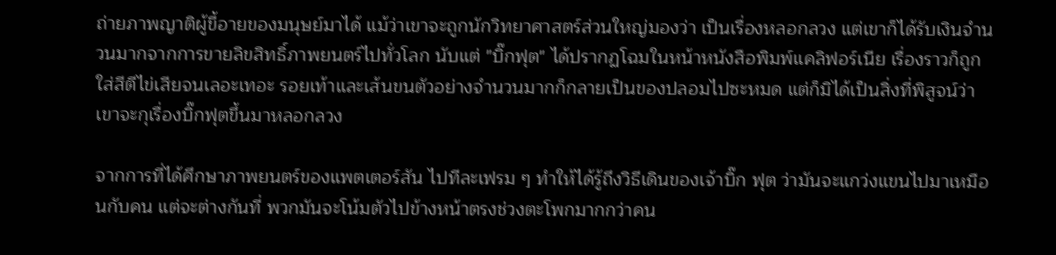ถ่ายภาพญาติผู้ขี้อายของมนุษย์มาได้ แม้ว่าเขาจะถูกนักวิทยาศาสตร์ส่วนใหญ่มองว่า เป็นเรื่องหลอกลวง แต่เขาก็ได้รับเงินจำนวนมากจากการขายลิขสิทธิ์ภาพยนตร์ไปทั่วโลก นับแต่ "บิ๊กฟุต" ได้ปรากฏโฉมในหน้าหนังสือพิมพ์แคลิฟอร์เนีย เรื่องราวก็ถูกใส่สีตีไข่เสียจนเลอะเทอะ รอยเท้าและเส้นขนตัวอย่างจำนวนมากก็กลายเป็นของปลอมไปซะหมด แต่ก็มิได้เป็นสิ่งที่พิสูจน์ว่า เขาจะกุเรื่องบิ๊กฟุตขึ้นมาหลอกลวง

จากการที่ได้ศึกษาภาพยนตร์ของแพตเตอร์สัน ไปทีละเฟรม ๆ ทำให้ได้รู้ถึงวิธีเดินของเจ้าบิ๊ก ฟุต ว่ามันจะแกว่งแขนไปมาเหมือนกับคน แต่จะต่างกันที่ พวกมันจะโน้มตัวไปข้างหน้าตรงช่วงตะโพกมากกว่าคน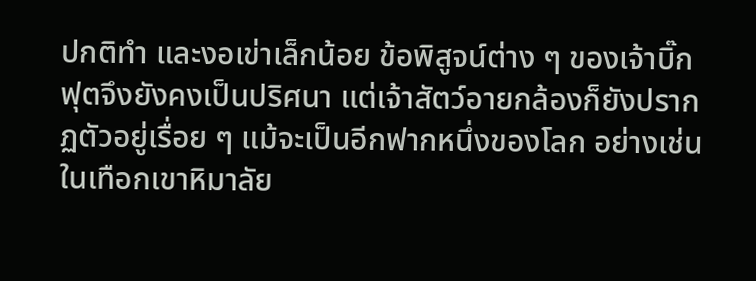ปกติทำ และงอเข่าเล็กน้อย ข้อพิสูจน์ต่าง ๆ ของเจ้าบิ๊กฟุตจึงยังคงเป็นปริศนา แต่เจ้าสัตว์อายกล้องก็ยังปรากฏตัวอยู่เรื่อย ๆ แม้จะเป็นอีกฟากหนึ่งของโลก อย่างเช่นในเทือกเขาหิมาลัย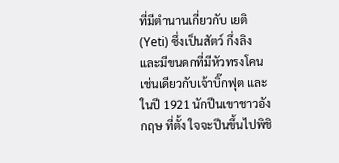ที่มีตำนานเกี่ยวกับ เยติ (Yeti) ซึ่งเป็นสัตว์ กึ่งลิง และมีขนดกที่มีหัวทรงโคน เช่นเดียวกับเจ้าบิ๊กฟุต และในปี 1921 นักปีนเขาชาวอังกฤษ ที่ตั้ง ใจจะปีนขึ้นไปพิชิ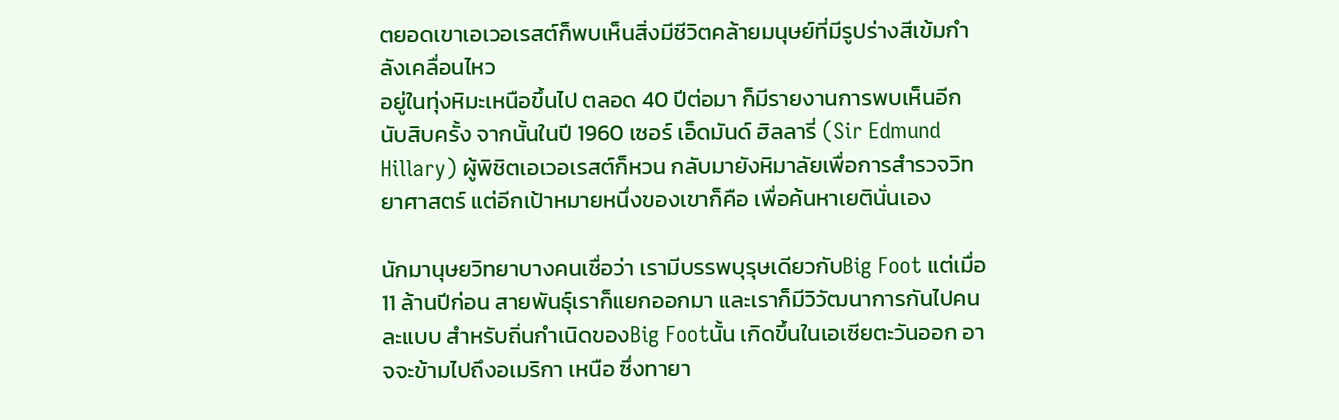ตยอดเขาเอเวอเรสต์ก็พบเห็นสิ่งมีชีวิตคล้ายมนุษย์ที่มีรูปร่างสีเข้มกำลังเคลื่อนไหว
อยู่ในทุ่งหิมะเหนือขึ้นไป ตลอด 40 ปีต่อมา ก็มีรายงานการพบเห็นอีกนับสิบครั้ง จากนั้นในปี 1960 เซอร์ เอ็ดมันด์ ฮิลลารี่ (Sir Edmund Hillary) ผู้พิชิตเอเวอเรสต์ก็หวน กลับมายังหิมาลัยเพื่อการสำรวจวิทยาศาสตร์ แต่อีกเป้าหมายหนึ่งของเขาก็คือ เพื่อค้นหาเยตินั่นเอง

นักมานุษยวิทยาบางคนเชื่อว่า เรามีบรรพบุรุษเดียวกับBig Foot แต่เมื่อ 11 ล้านปีก่อน สายพันธุ์เราก็แยกออกมา และเราก็มีวิวัฒนาการกันไปคนละแบบ สำหรับถิ่นกำเนิดของBig Footนั้น เกิดขึ้นในเอเซียตะวันออก อาจจะข้ามไปถึงอเมริกา เหนือ ซึ่งทายา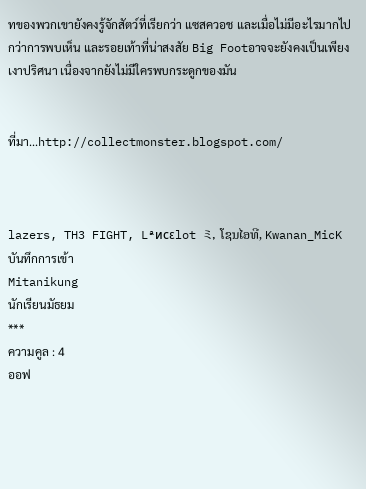ทของพวกเขายังคงรู้จักสัตว์ที่เรียกว่า แซสควอช และเมื่อไม่มีอะไรมากไปกว่าการพบเห็น และรอยเท้าที่น่าสงสัย Big Footอาจจะยังคงเป็นเพียงเงาปริศนา เนื่องจากยังไม่มีใครพบกระดูกของมัน


ที่มา...http://collectmonster.blogspot.com/



lazers, TH3 FIGHT, Lªиcεlot ミ, ໂຊນໄອທີ, Kwanan_MicK
บันทึกการเข้า
Mitanikung
นักเรียนมัธยม
***
ความคูล : 4
ออฟ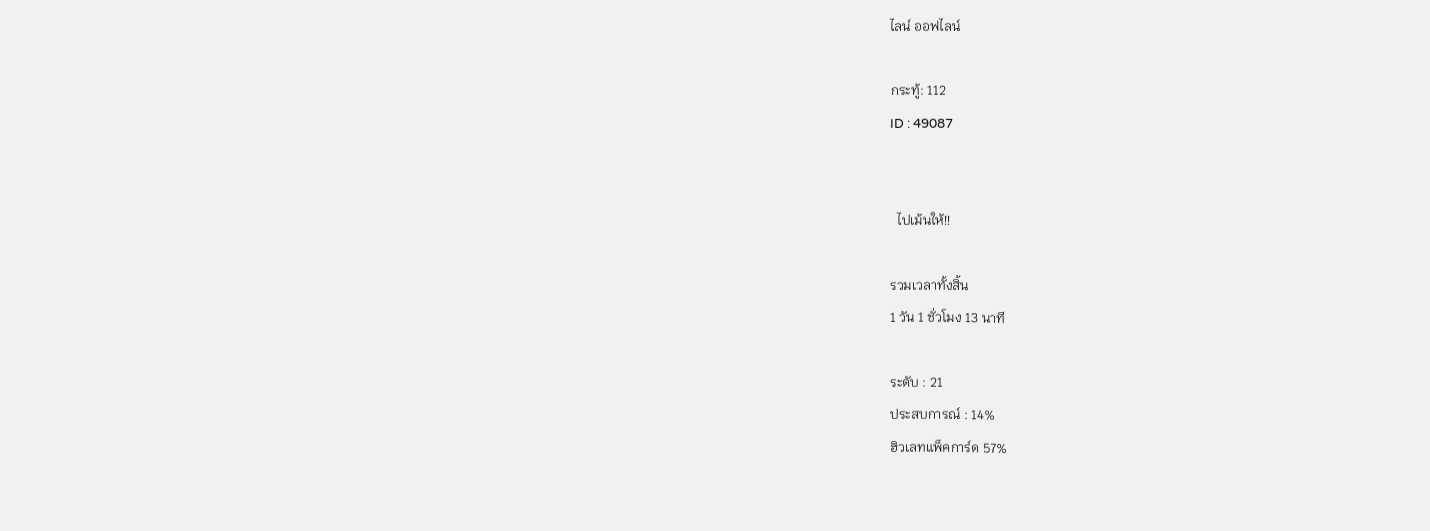ไลน์ ออฟไลน์

กระทู้: 112
ID : 49087


  ไปเม้นให้!!

รวมเวลาทั้งสิ้น
1 วัน 1 ชั่วโมง 13 นาที

ระดับ : 21
ประสบการณ์ : 14%
ฮิวเลทแพ็คการ์ด 57%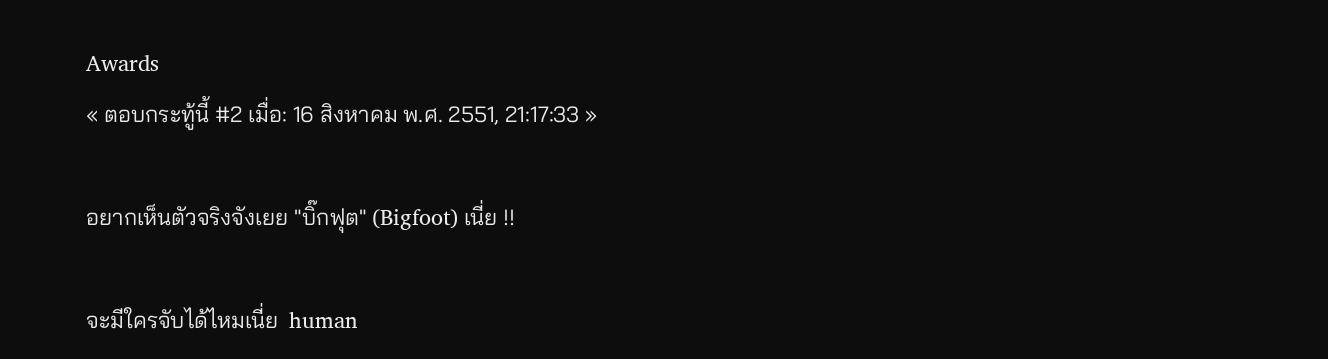Awards
« ตอบกระทู้นี้ #2 เมื่อ: 16 สิงหาคม พ.ศ. 2551, 21:17:33 »

อยากเห็นตัวจริงจังเยย "บิ๊กฟุต" (Bigfoot) เนี่ย !!

จะมีใครจับได้ไหมเนี่ย  human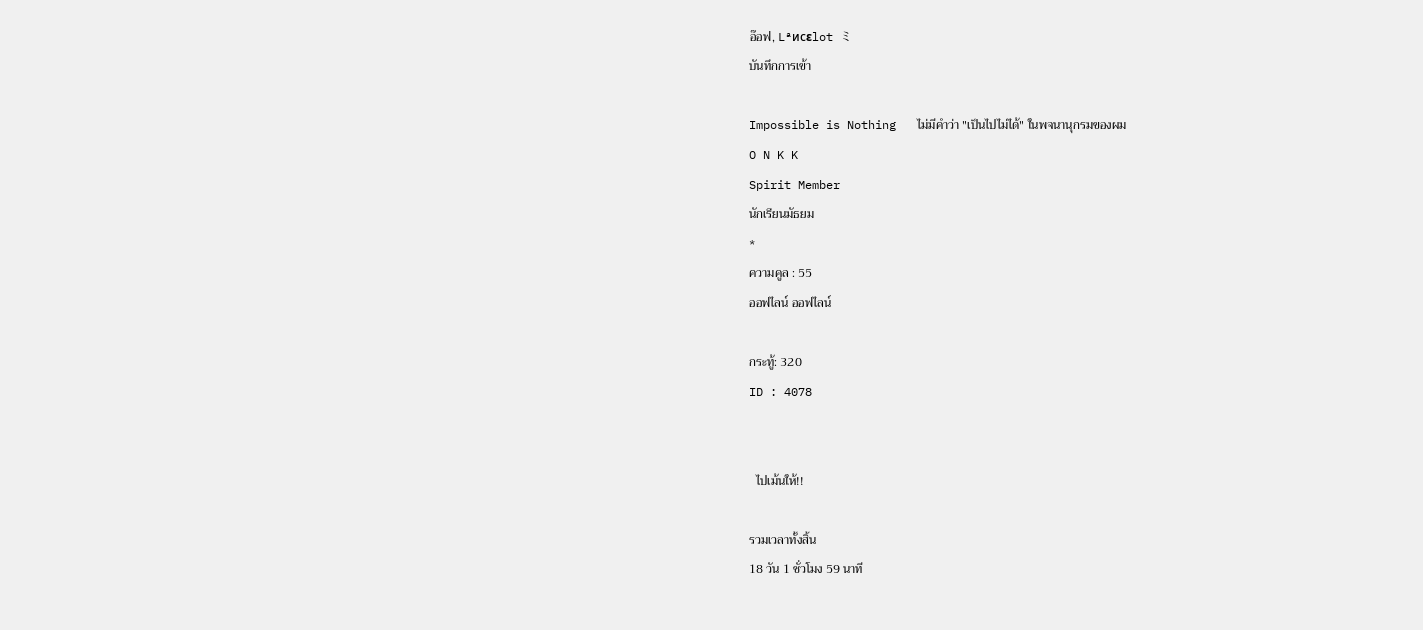อ๊อฟ, Lªиcεlot ミ
บันทึกการเข้า

Impossible is Nothing   ไม่มีคำว่า "เป็นไปไม่ได้" ในพจนานุกรมของผม
O N K K
Spirit Member
นักเรียนมัธยม
*
ความคูล : 55
ออฟไลน์ ออฟไลน์

กระทู้: 320
ID : 4078


  ไปเม้นให้!!

รวมเวลาทั้งสิ้น
18 วัน 1 ชั่วโมง 59 นาที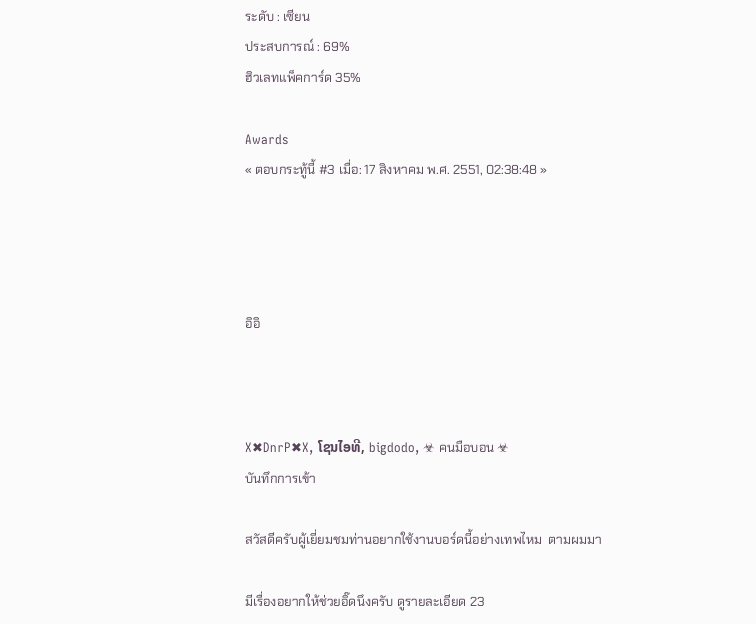ระดับ : เซียน
ประสบการณ์ : 69%
ฮิวเลทแพ็คการ์ด 35%

Awards
« ตอบกระทู้นี้ #3 เมื่อ: 17 สิงหาคม พ.ศ. 2551, 02:38:48 »




อิอิ



X✖DnrP✖X, ໂຊນໄອທີ, bigdodo, ☣ คนมือบอน ☣
บันทึกการเข้า

สวัสดีครับผู้เยี่ยมชมท่านอยากใช้งานบอร์ดนี้อย่างเทพไหม  ตามผมมา

มีเรื่องอยากให้ช่วยอิ๊ดนึงครับ ดูรายละเอียด 23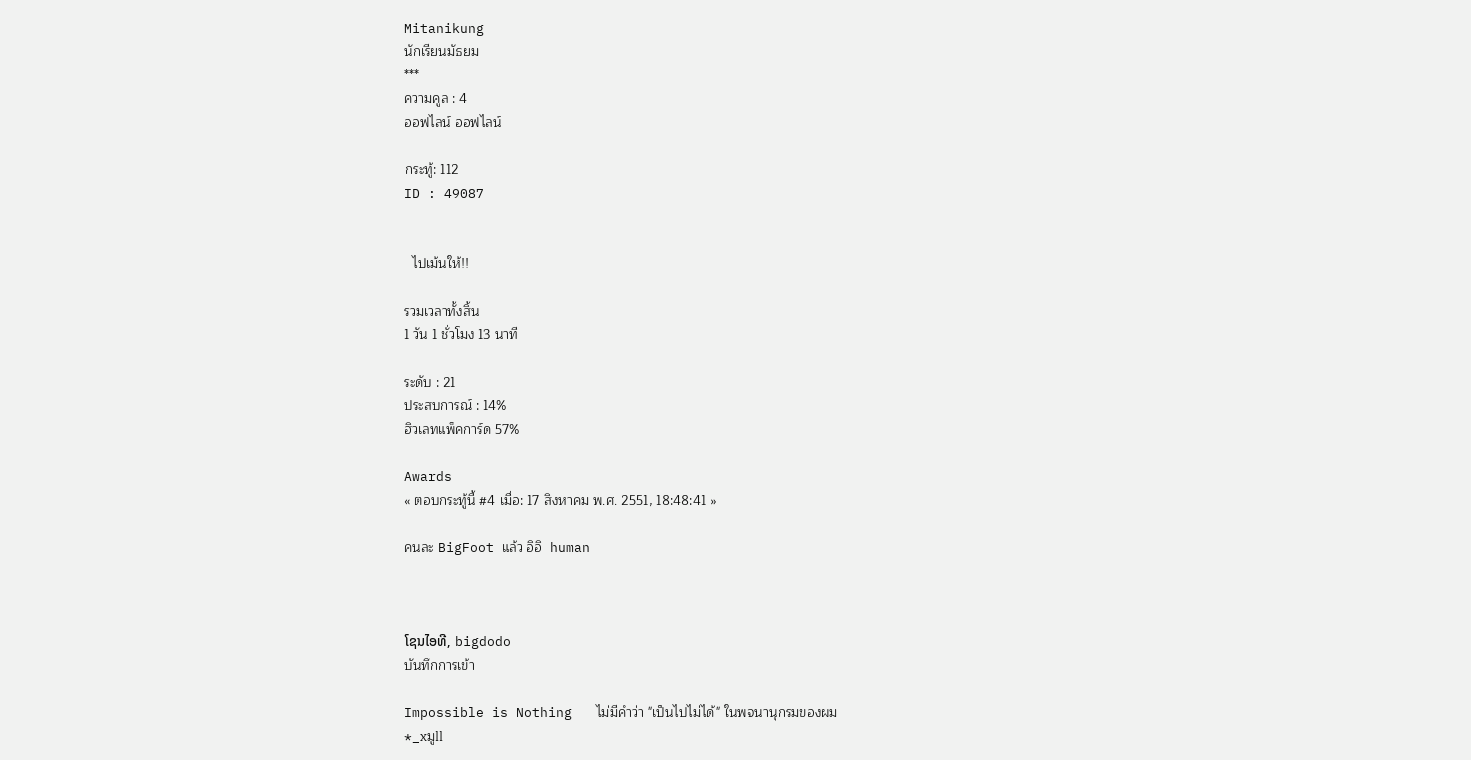Mitanikung
นักเรียนมัธยม
***
ความคูล : 4
ออฟไลน์ ออฟไลน์

กระทู้: 112
ID : 49087


  ไปเม้นให้!!

รวมเวลาทั้งสิ้น
1 วัน 1 ชั่วโมง 13 นาที

ระดับ : 21
ประสบการณ์ : 14%
ฮิวเลทแพ็คการ์ด 57%

Awards
« ตอบกระทู้นี้ #4 เมื่อ: 17 สิงหาคม พ.ศ. 2551, 18:48:41 »

คนละ BigFoot แล้ว อิอิ  human



ໂຊນໄອທີ, bigdodo
บันทึกการเข้า

Impossible is Nothing   ไม่มีคำว่า "เป็นไปไม่ได้" ในพจนานุกรมของผม
*_xมูll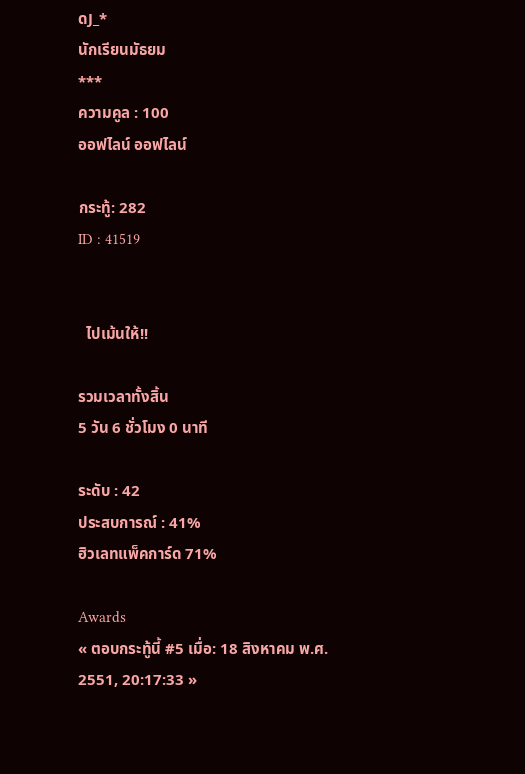ดJ_*
นักเรียนมัธยม
***
ความคูล : 100
ออฟไลน์ ออฟไลน์

กระทู้: 282
ID : 41519


  ไปเม้นให้!!

รวมเวลาทั้งสิ้น
5 วัน 6 ชั่วโมง 0 นาที

ระดับ : 42
ประสบการณ์ : 41%
ฮิวเลทแพ็คการ์ด 71%

Awards
« ตอบกระทู้นี้ #5 เมื่อ: 18 สิงหาคม พ.ศ. 2551, 20:17:33 »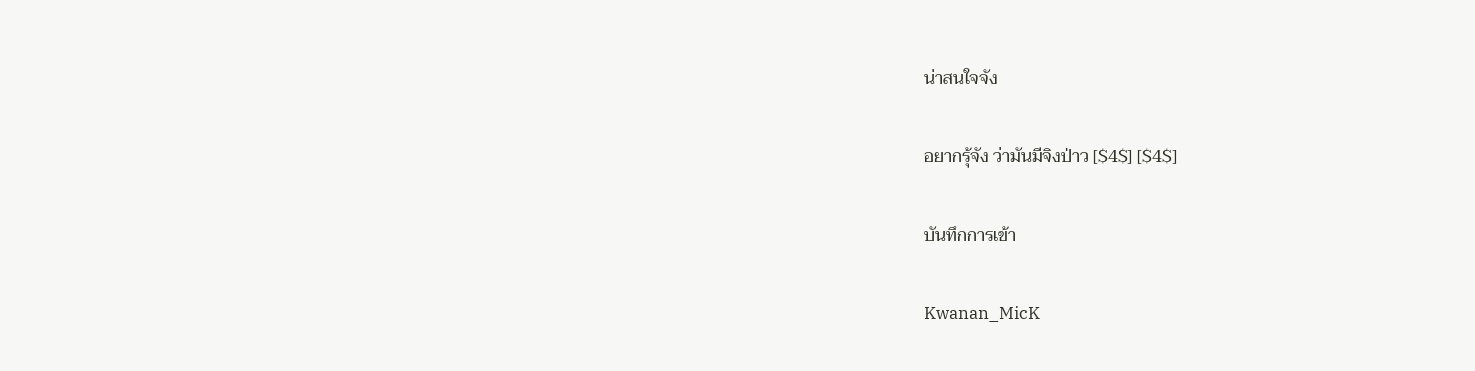น่าสนใจจัง

อยากรุ้จัง ว่ามันมีจิงป่าว [$4$] [$4$]

บันทึกการเข้า

Kwanan_MicK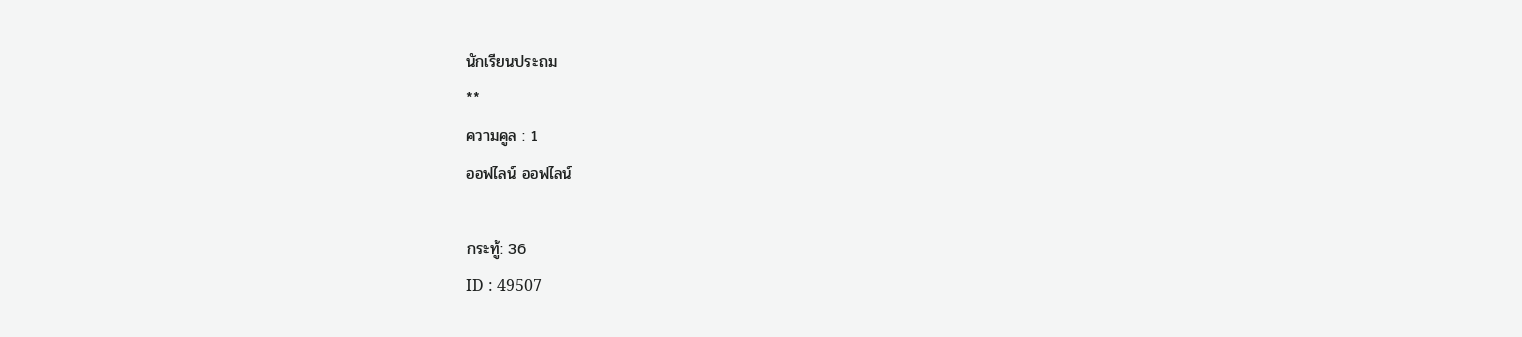นักเรียนประถม
**
ความคูล : 1
ออฟไลน์ ออฟไลน์

กระทู้: 36
ID : 49507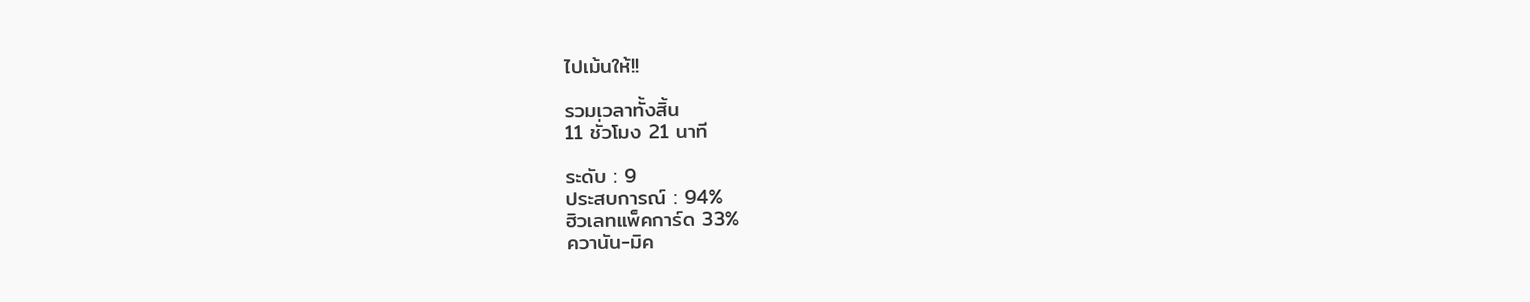ไปเม้นให้!!

รวมเวลาทั้งสิ้น
11 ชั่วโมง 21 นาที

ระดับ : 9
ประสบการณ์ : 94%
ฮิวเลทแพ็คการ์ด 33%
ควานัน-มิค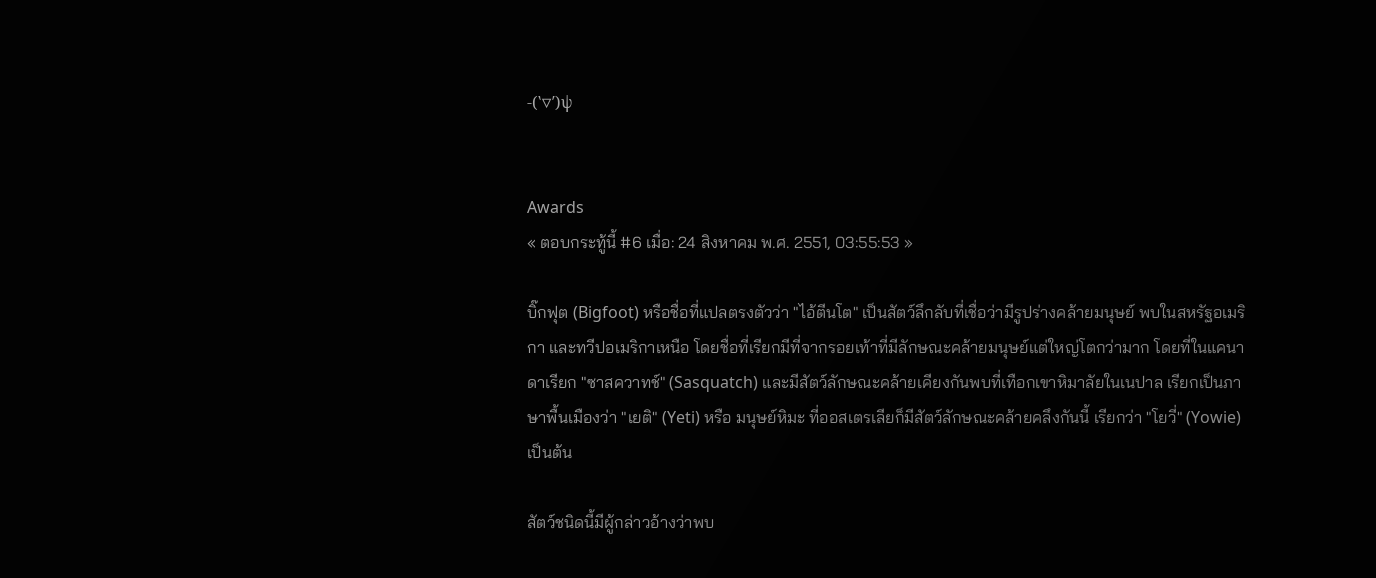-(‵▽′)ψ


Awards
« ตอบกระทู้นี้ #6 เมื่อ: 24 สิงหาคม พ.ศ. 2551, 03:55:53 »

บิ๊กฟุต (Bigfoot) หรือชื่อที่แปลตรงตัวว่า "ไอ้ตีนโต" เป็นสัตว์ลึกลับที่เชื่อว่ามีรูปร่างคล้ายมนุษย์ พบในสหรัฐอเมริกา และทวีปอเมริกาเหนือ โดยชื่อที่เรียกมีที่จากรอยเท้าที่มีลักษณะคล้ายมนุษย์แต่ใหญ่โตกว่ามาก โดยที่ในแคนาดาเรียก "ซาสควาทช์" (Sasquatch) และมีสัตว์ลักษณะคล้ายเคียงกันพบที่เทือกเขาหิมาลัยในเนปาล เรียกเป็นภาษาพื้นเมืองว่า "เยติ" (Yeti) หรือ มนุษย์หิมะ ที่ออสเตรเลียก็มีสัตว์ลักษณะคล้ายคลึงกันนี้ เรียกว่า "โยวี่" (Yowie) เป็นต้น

สัตว์ชนิดนี้มีผู้กล่าวอ้างว่าพบ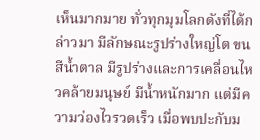เห็นมากมาย ทั่วทุกมุมโลกดังที่ได้กล่าวมา มีลักษณะรูปร่างใหญ่โต ขนสีน้ำตาล มีรูปร่างและการเคลื่อนไหวคล้ายมนุษย์ มีน้ำหนักมาก แต่มีความว่องไวรวดเร็ว เมื่อพบปะกับม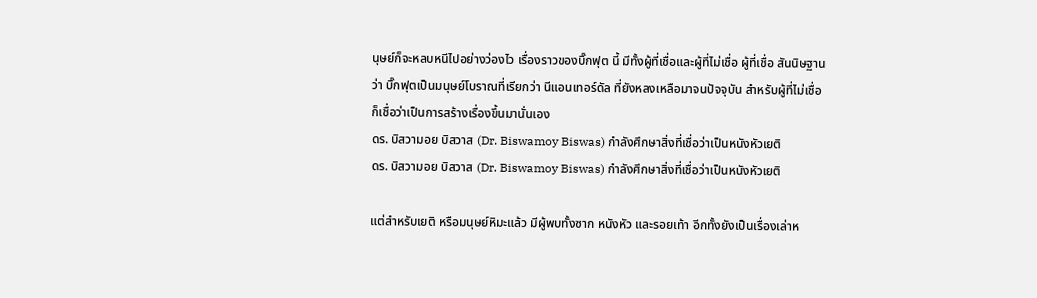นุษย์ก็จะหลบหนีไปอย่างว่องไว เรื่องราวของบิ๊กฟุต นี้ มีทั้งผู้ที่เชื่อและผู้ที่ไม่เชื่อ ผู้ที่เชื่อ สันนิษฐานว่า บิ๊กฟุตเป็นมนุษย์โบราณที่เรียกว่า นีแอนเทอร์ดัล ที่ยังหลงเหลือมาจนปัจจุบัน สำหรับผู้ที่ไม่เชื่อ ก็เชื่อว่าเป็นการสร้างเรื่องขึ้นมานั่นเอง
ดร. บิสวามอย บิสวาส (Dr. Biswamoy Biswas) กำลังศึกษาสิ่งที่เชื่อว่าเป็นหนังหัวเยติ
ดร. บิสวามอย บิสวาส (Dr. Biswamoy Biswas) กำลังศึกษาสิ่งที่เชื่อว่าเป็นหนังหัวเยติ

แต่สำหรับเยติ หรือมนุษย์หิมะแล้ว มีผู้พบทั้งซาก หนังหัว และรอยเท้า อีกทั้งยังเป็นเรื่องเล่าห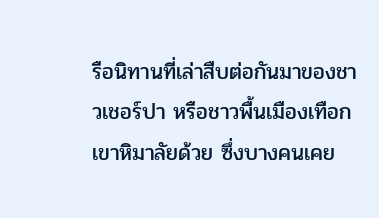รือนิทานที่เล่าสืบต่อกันมาของชาวเชอร์ปา หรือชาวพื้นเมืองเทือกเขาหิมาลัยด้วย ซึ่งบางคนเคย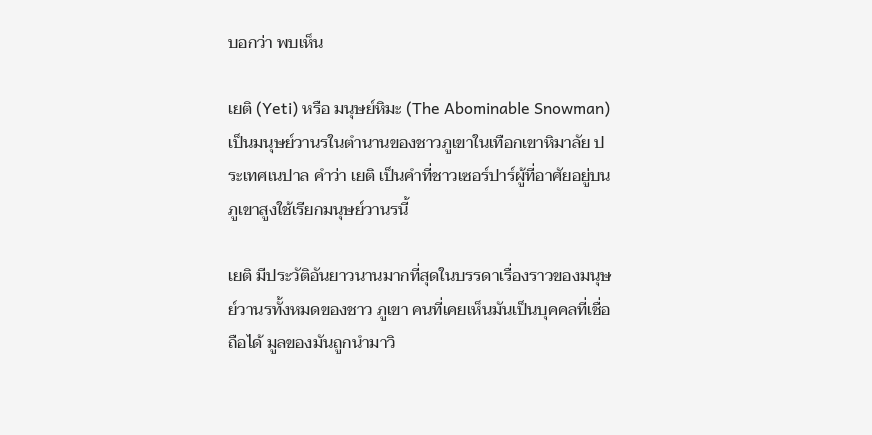บอกว่า พบเห็น

เยติ (Yeti) หรือ มนุษย์หิมะ (The Abominable Snowman) เป็นมนุษย์วานรในตำนานของชาวภูเขาในเทือกเขาหิมาลัย ประเทศเนปาล คำว่า เยติ เป็นคำที่ชาวเซอร์ปาร์ผู้ที่อาศัยอยู่บนภูเขาสูงใช้เรียกมนุษย์วานรนี้

เยติ มีประวัติอันยาวนานมากที่สุดในบรรดาเรื่องราวของมนุษย์วานรทั้งหมดของชาว ภูเขา คนที่เคยเห็นมันเป็นบุคคลที่เชื่อถือได้ มูลของมันถูกนำมาวิ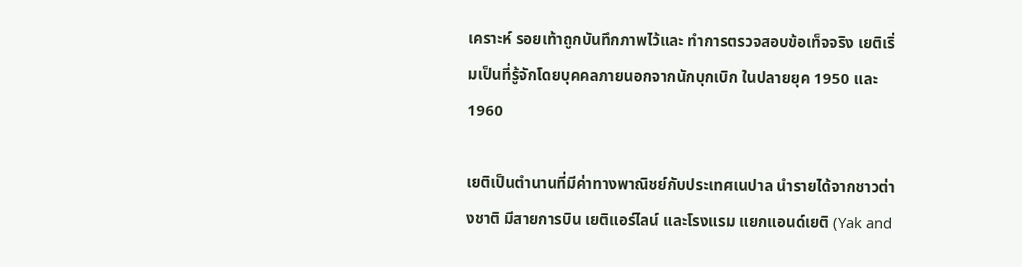เคราะห์ รอยเท้าถูกบันทึกภาพไว้และ ทำการตรวจสอบข้อเท็จจริง เยติเริ่มเป็นที่รู้จักโดยบุคคลภายนอกจากนักบุกเบิก ในปลายยุค 1950 และ 1960

เยติเป็นตำนานที่มีค่าทางพาณิชย์กับประเทศเนปาล นำรายได้จากชาวต่างชาติ มีสายการบิน เยติแอร์ไลน์ และโรงแรม แยกแอนด์เยติ (Yak and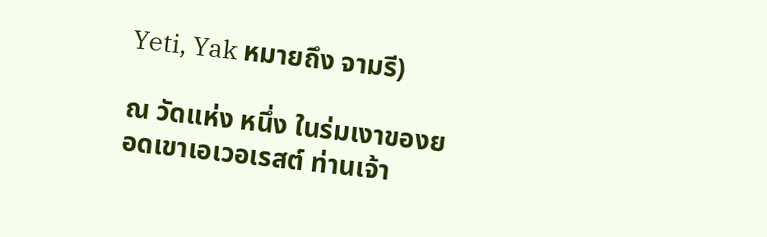Yeti, Yak หมายถึง จามรี)

ณ วัดแห่ง หนึ่ง ในร่มเงาของยอดเขาเอเวอเรสต์ ท่านเจ้า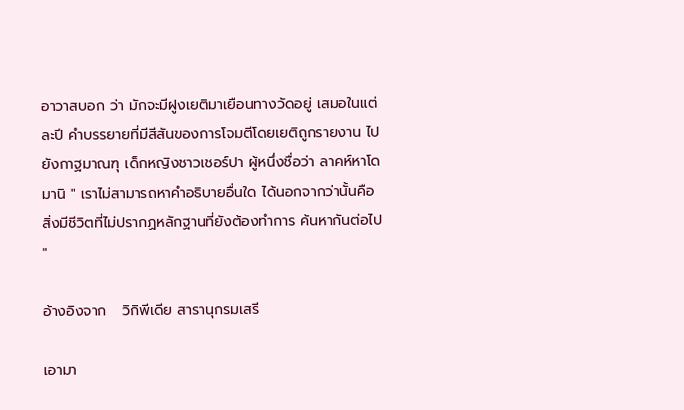อาวาสบอก ว่า มักจะมีฝูงเยติมาเยือนทางวัดอยู่ เสมอในแต่ละปี คำบรรยายที่มีสีสันของการโจมตีโดยเยติถูกรายงาน ไปยังกาฐมาณฑุ เด็กหญิงชาวเชอร์ปา ผู้หนึ่งชื่อว่า ลาคห์หาโดมานิ " เราไม่สามารถหาคำอธิบายอื่นใด ได้นอกจากว่านั้นคือ สิ่งมีชีวิตที่ไม่ปรากฏหลักฐานที่ยังต้องทำการ ค้นหากันต่อไป "

อ้างอิงจาก   วิกิพีเดีย สารานุกรมเสรี

เอามา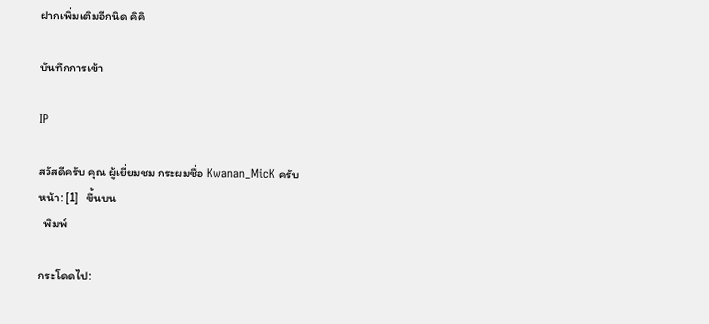ฝากเพิ่มเติมอีกนิด คิคิ

บันทึกการเข้า

IP

สวัสดีครับ คุณ ผู้เยี่ยมชม กระผมชื่อ Kwanan_MicK ครับ
หน้า: [1]   ขึ้นบน
  พิมพ์

กระโดดไป: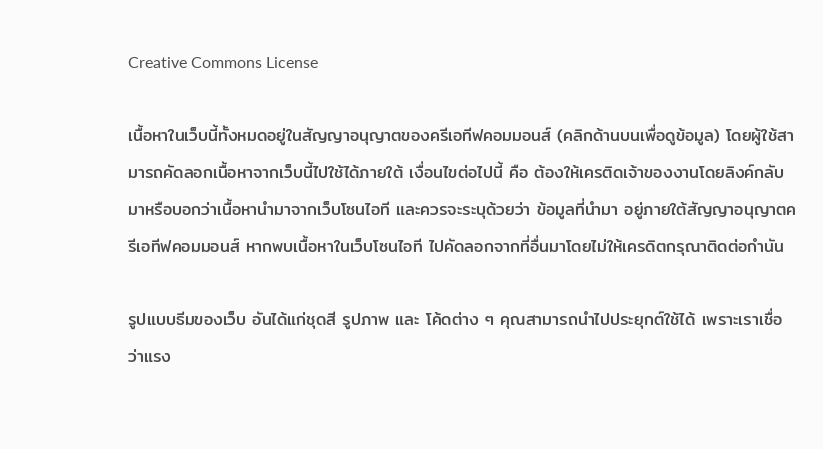Creative Commons License

เนื้อหาในเว็บนี้ทั้งหมดอยู่ในสัญญาอนุญาตของครีเอทีฟคอมมอนส์ (คลิกด้านบนเพื่อดูข้อมูล) โดยผู้ใช้สามารถคัดลอกเนื้อหาจากเว็บนี้ไปใช้ได้ภายใต้ เงื่อนไขต่อไปนี้ คือ ต้องให้เครติดเจ้าของงานโดยลิงค์กลับมาหรือบอกว่าเนื้อหานำมาจากเว็บโซนไอที และควรจะระบุด้วยว่า ข้อมูลที่นำมา อยู่ภายใต้สัญญาอนุญาตครีเอทีฟคอมมอนส์ หากพบเนื้อหาในเว็บโซนไอที ไปคัดลอกจากที่อื่นมาโดยไม่ให้เครดิตกรุณาติดต่อกำนัน

รูปแบบธีมของเว็บ อันได้แก่ชุดสี รูปภาพ และ โค้ดต่าง ๆ คุณสามารถนำไปประยุกต์ใช้ได้ เพราะเราเชื่อว่าแรง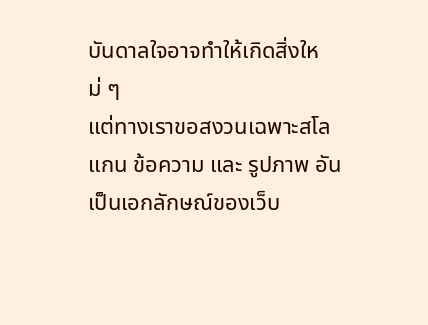บันดาลใจอาจทำให้เกิดสิ่งใหม่ ๆ
แต่ทางเราขอสงวนเฉพาะสโลแกน ข้อความ และ รูปภาพ อันเป็นเอกลักษณ์ของเว็บ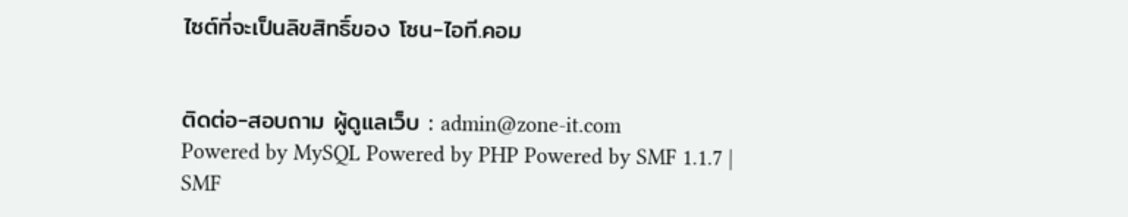ไซต์ที่จะเป็นลิขสิทธิ์ของ โซน-ไอที.คอม


ติดต่อ-สอบถาม ผู้ดูแลเว็บ : admin@zone-it.com
Powered by MySQL Powered by PHP Powered by SMF 1.1.7 | SMF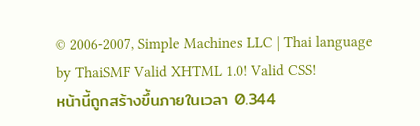© 2006-2007, Simple Machines LLC | Thai language by ThaiSMF Valid XHTML 1.0! Valid CSS!
หน้านี้ถูกสร้างขึ้นภายในเวลา 0.344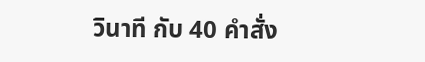วินาที กับ 40 คำสั่ง